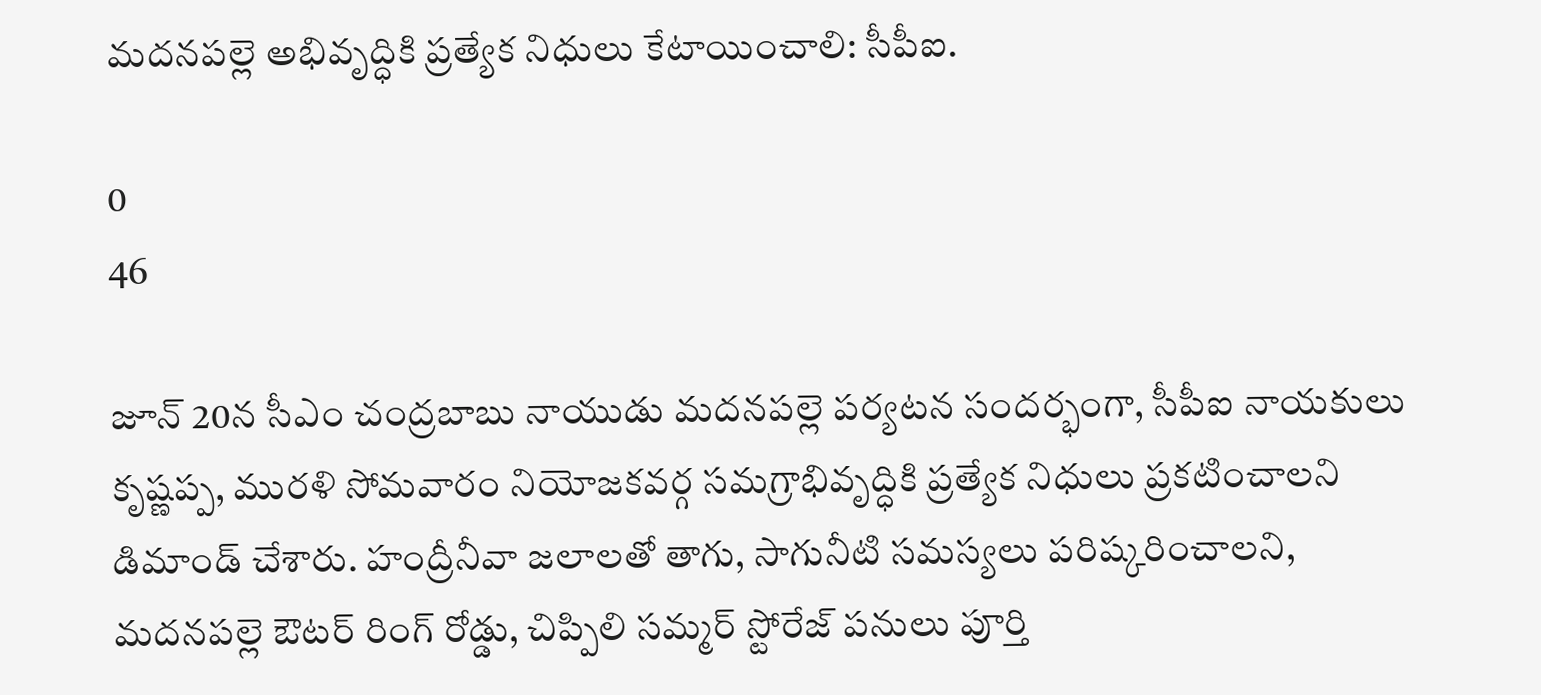మదనపల్లె అభివృద్ధికి ప్రత్యేక నిధులు కేటాయించాలి: సీపీఐ.

0
46

జూన్ 20న సీఎం చంద్రబాబు నాయుడు మదనపల్లె పర్యటన సందర్భంగా, సీపీఐ నాయకులు కృష్ణప్ప, మురళి సోమవారం నియోజకవర్గ సమగ్రాభివృద్ధికి ప్రత్యేక నిధులు ప్రకటించాలని డిమాండ్ చేశారు. హంద్రీనీవా జలాలతో తాగు, సాగునీటి సమస్యలు పరిష్కరించాలని, మదనపల్లె ఔటర్ రింగ్ రోడ్డు, చిప్పిలి సమ్మర్ స్టోరేజ్ పనులు పూర్తి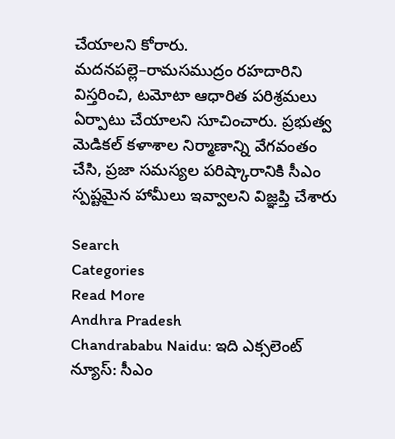చేయాలని కోరారు. మదనపల్లె–రామసముద్రం రహదారిని విస్తరించి, టమోటా ఆధారిత పరిశ్రమలు ఏర్పాటు చేయాలని సూచించారు. ప్రభుత్వ మెడికల్ కళాశాల నిర్మాణాన్ని వేగవంతం చేసి, ప్రజా సమస్యల పరిష్కారానికి సీఎం స్పష్టమైన హామీలు ఇవ్వాలని విజ్ఞప్తి చేశారు

Search
Categories
Read More
Andhra Pradesh
Chandrababu Naidu: ఇది ఎక్సలెంట్ న్యూస్: సీఎం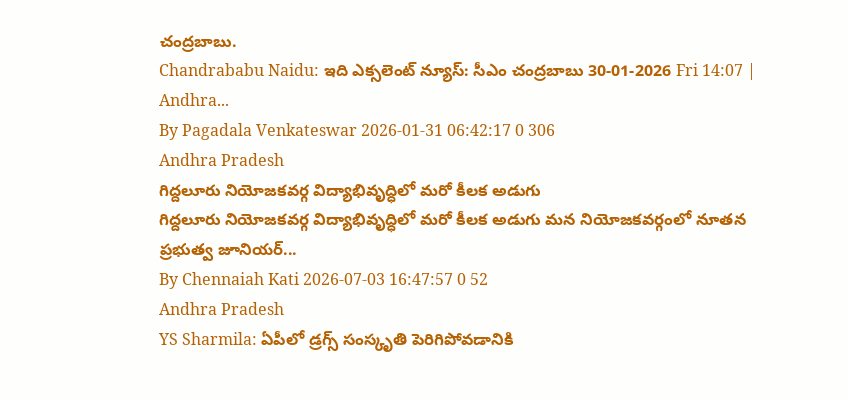చంద్రబాబు.
Chandrababu Naidu: ఇది ఎక్సలెంట్ న్యూస్: సీఎం చంద్రబాబు 30-01-2026 Fri 14:07 | Andhra...
By Pagadala Venkateswar 2026-01-31 06:42:17 0 306
Andhra Pradesh
గిద్దలూరు నియోజకవర్గ విద్యాభివృద్ధిలో మరో కీలక అడుగు
గిద్దలూరు నియోజకవర్గ విద్యాభివృద్ధిలో మరో కీలక అడుగు మన నియోజకవర్గంలో నూతన ప్రభుత్వ జూనియర్...
By Chennaiah Kati 2026-07-03 16:47:57 0 52
Andhra Pradesh
YS Sharmila: ఏపీలో డ్రగ్స్ సంస్కృతి పెరిగిపోవడానికి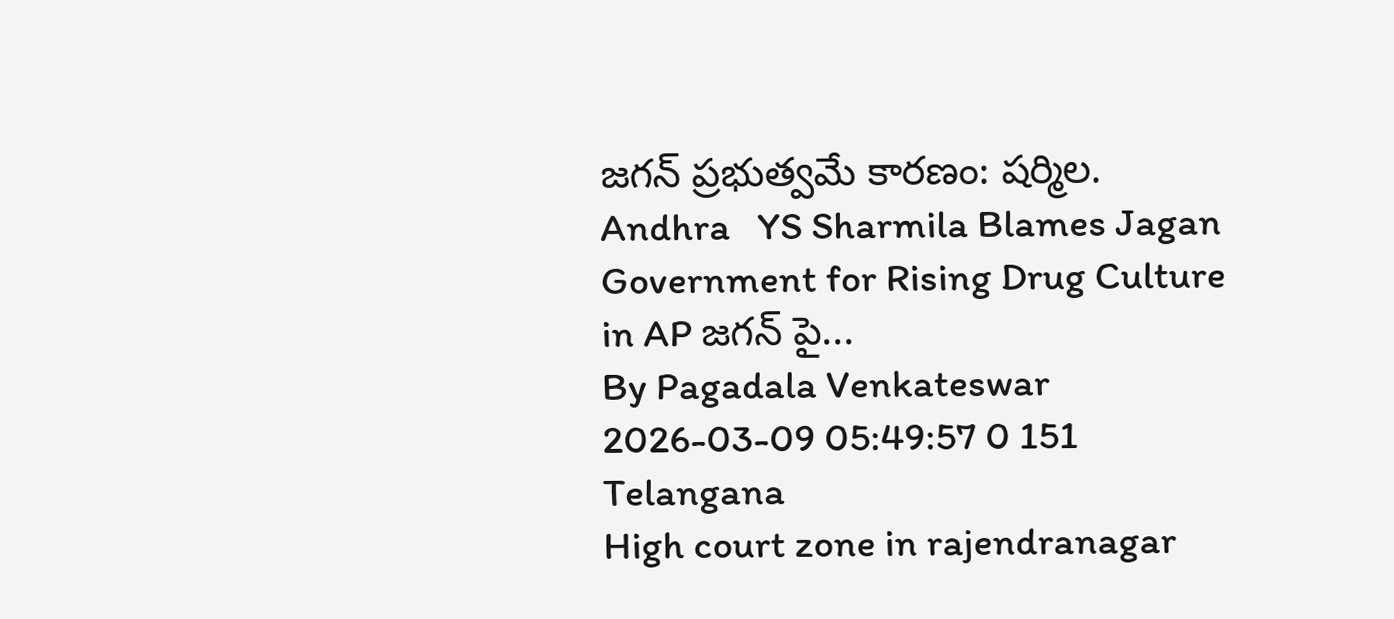జగన్ ప్రభుత్వమే కారణం: షర్మిల.
Andhra   YS Sharmila Blames Jagan Government for Rising Drug Culture in AP జగన్ పై...
By Pagadala Venkateswar 2026-03-09 05:49:57 0 151
Telangana
High court zone in rajendranagar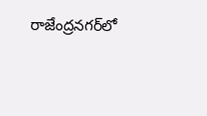రాజేంద్రనగర్‌లో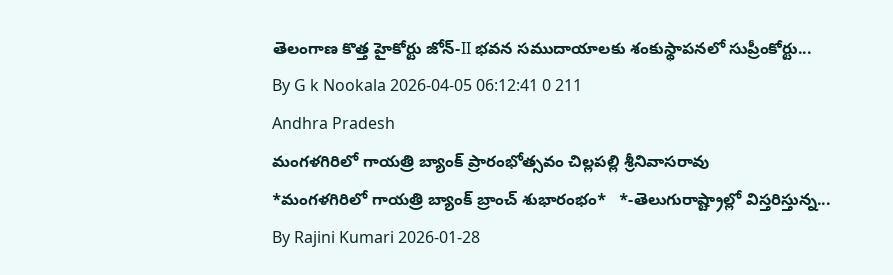తెలంగాణ కొత్త హైకోర్టు జోన్-II భవన సముదాయాలకు శంకుస్థాపనలో సుప్రీంకోర్టు...
By G k Nookala 2026-04-05 06:12:41 0 211
Andhra Pradesh
మంగళగిరిలో గాయత్రి బ్యాంక్ ప్రారంభోత్సవం చిల్లపల్లి శ్రీనివాసరావు
*మంగళగిరిలో గాయత్రి బ్యాంక్ బ్రాంచ్ శుభారంభం*   *-తెలుగురాష్ట్రాల్లో విస్తరిస్తున్న...
By Rajini Kumari 2026-01-28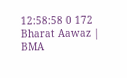12:58:58 0 172
Bharat Aawaz | BMA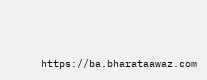https://ba.bharataawaz.com